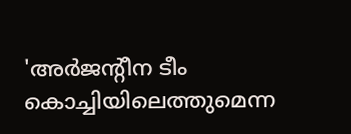'അര്‍ജന്റീന ടീം കൊച്ചിയിലെത്തുമെന്ന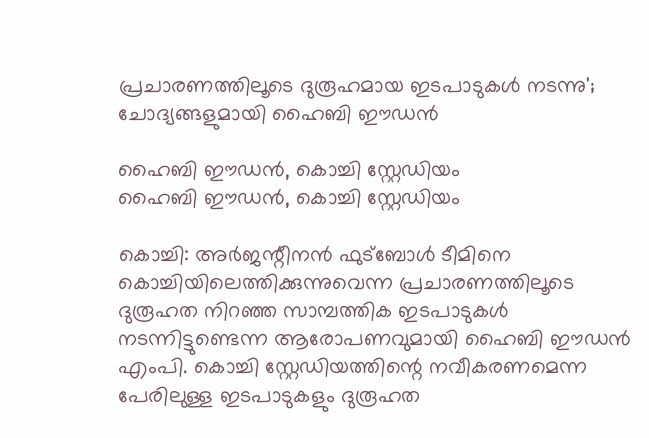പ്രചാരണത്തിലൂടെ ദുരൂഹമായ ഇടപാടുകള്‍ നടന്നു'; ചോദ്യങ്ങളുമായി ഹൈബി ഈഡന്‍

ഹൈബി ഈഡൻ, കൊച്ചി സ്റ്റേഡിയം
ഹൈബി ഈഡൻ, കൊച്ചി സ്റ്റേഡിയം

കൊച്ചി: അര്‍ജന്റീനന്‍ ഫുട്‌ബോള്‍ ടീമിനെ കൊച്ചിയിലെത്തിക്കുന്നുവെന്ന പ്രചാരണത്തിലൂടെ ദുരൂഹത നിറഞ്ഞ സാമ്പത്തിക ഇടപാടുകള്‍ നടന്നിട്ടുണ്ടെന്ന ആരോപണവുമായി ഹൈബി ഈഡന്‍ എംപി. കൊച്ചി സ്റ്റേഡിയത്തിന്റെ നവീകരണമെന്ന പേരിലുള്ള ഇടപാടുകളും ദുരൂഹത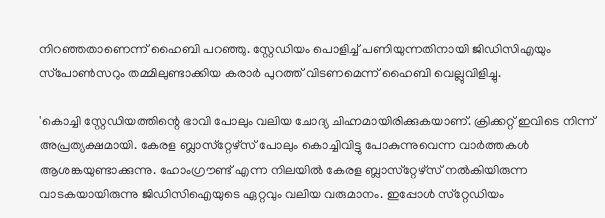നിറഞ്ഞതാണെന്ന് ഹൈബി പറഞ്ഞു. സ്റ്റേഡിയം പൊളിച്ച് പണിയുന്നതിനായി ജിഡിസിഎയും സ്‌പോണ്‍സറും തമ്മിലുണ്ടാക്കിയ കരാര്‍ പുറത്ത് വിടണമെന്ന് ഹൈബി വെല്ലുവിളിച്ചു.

'കൊച്ചി സ്റ്റേഡിയത്തിന്റെ ഭാവി പോലും വലിയ ചോദ്യ ചിഹ്നമായിരിക്കുകയാണ്. ക്രിക്കറ്റ് ഇവിടെ നിന്ന് അപ്രത്യക്ഷമായി. കേരള ബ്ലാസ്‌റ്റേഴ്‌സ് പോലും കൊച്ചിവിട്ടു പോകുന്നുവെന്ന വാര്‍ത്തകള്‍ ആശങ്കയുണ്ടാക്കുന്നു. ഹോംഗ്രൗണ്ട് എന്ന നിലയില്‍ കേരള ബ്ലാസ്‌റ്റേഴ്‌സ് നല്‍കിയിരുന്ന വാടകയായിരുന്നു ജിഡിസിഐയുടെ ഏറ്റവും വലിയ വരുമാനം. ഇപ്പോള്‍ സ്‌റ്റേഡിയം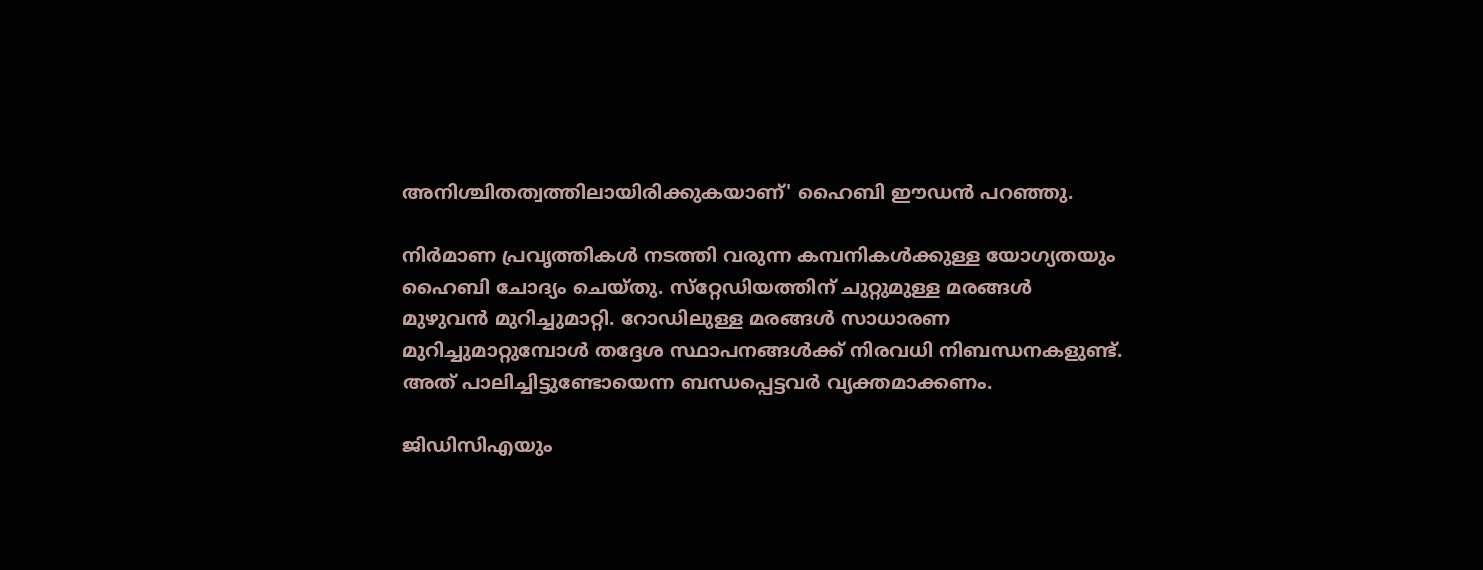അനിശ്ചിതത്വത്തിലായിരിക്കുകയാണ്' ഹൈബി ഈഡന്‍ പറഞ്ഞു.

നിര്‍മാണ പ്രവൃത്തികള്‍ നടത്തി വരുന്ന കമ്പനികള്‍ക്കുള്ള യോഗ്യതയും ഹൈബി ചോദ്യം ചെയ്തു. സ്‌റ്റേഡിയത്തിന് ചുറ്റുമുള്ള മരങ്ങള്‍ മുഴുവന്‍ മുറിച്ചുമാറ്റി. റോഡിലുള്ള മരങ്ങള്‍ സാധാരണ മുറിച്ചുമാറ്റുമ്പോള്‍ തദ്ദേശ സ്ഥാപനങ്ങള്‍ക്ക് നിരവധി നിബന്ധനകളുണ്ട്. അത് പാലിച്ചിട്ടുണ്ടോയെന്ന ബന്ധപ്പെട്ടവര്‍ വ്യക്തമാക്കണം.

ജിഡിസിഎയും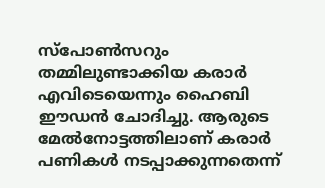സ്‌പോണ്‍സറും തമ്മിലുണ്ടാക്കിയ കരാര്‍ എവിടെയെന്നും ഹൈബി ഈഡന്‍ ചോദിച്ചു. ആരുടെ മേല്‍നോട്ടത്തിലാണ് കരാര്‍ പണികള്‍ നടപ്പാക്കുന്നതെന്ന്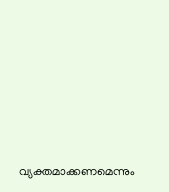വ്യക്തമാക്കണമെന്നും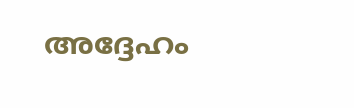അദ്ദേഹം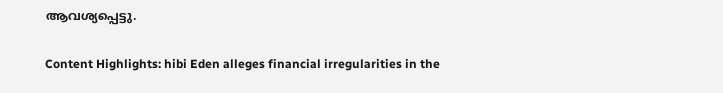ആവശ്യപ്പെട്ടു.

Content Highlights: hibi Eden alleges financial irregularities in the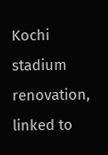Kochi stadium renovation, linked to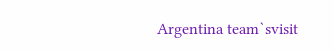Argentina team`svisit